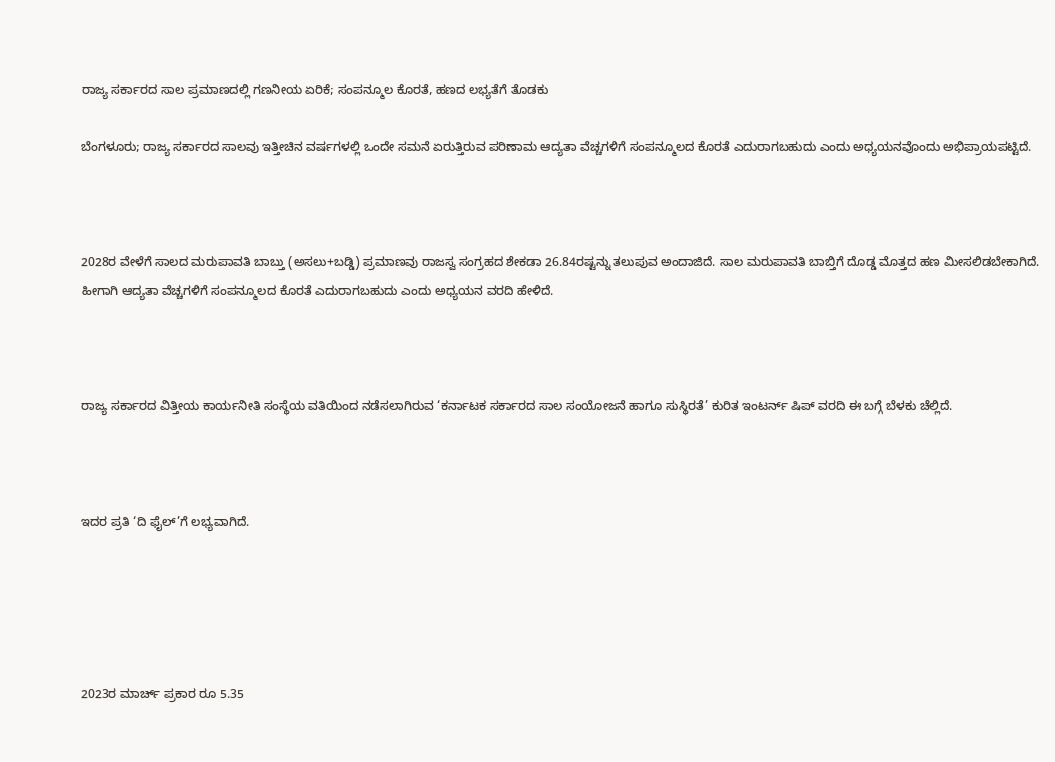ರಾಜ್ಯ ಸರ್ಕಾರದ ಸಾಲ ಪ್ರಮಾಣದಲ್ಲಿ ಗಣನೀಯ ಏರಿಕೆ; ಸಂಪನ್ಮೂಲ ಕೊರತೆ, ಹಣದ ಲಭ್ಯತೆಗೆ ತೊಡಕು

ಬೆಂಗಳೂರು; ರಾಜ್ಯ ಸರ್ಕಾರದ ಸಾಲವು ಇತ್ತೀಚಿನ ವರ್ಷಗಳಲ್ಲಿ ಒಂದೇ ಸಮನೆ ಏರುತ್ತಿರುವ ಪರಿಣಾಮ ಆದ್ಯತಾ ವೆಚ್ಚಗಳಿಗೆ ಸಂಪನ್ಮೂಲದ ಕೊರತೆ ಎದುರಾಗಬಹುದು ಎಂದು ಅಧ್ಯಯನವೊಂದು ಅಭಿಪ್ರಾಯಪಟ್ಟಿದೆ.



2028ರ ವೇಳೆಗೆ ಸಾಲದ ಮರುಪಾವತಿ ಬಾಬ್ತು (ಅಸಲು+ಬಡ್ಡಿ) ಪ್ರಮಾಣವು ರಾಜಸ್ವ ಸಂಗ್ರಹದ ಶೇಕಡಾ 26.84ರಷ್ಟನ್ನು ತಲುಪುವ ಅಂದಾಜಿದೆ. ಸಾಲ ಮರುಪಾವತಿ ಬಾಬ್ತಿಗೆ ದೊಡ್ಡ ಮೊತ್ತದ ಹಣ ಮೀಸಲಿಡಬೇಕಾಗಿದೆ. ಹೀಗಾಗಿ ಆದ್ಯತಾ ವೆಚ್ಚಗಳಿಗೆ ಸಂಪನ್ಮೂಲದ ಕೊರತೆ ಎದುರಾಗಬಹುದು ಎಂದು ಅಧ್ಯಯನ ವರದಿ ಹೇಳಿದೆ.



ರಾಜ್ಯ ಸರ್ಕಾರದ ವಿತ್ತೀಯ ಕಾರ್ಯನೀತಿ ಸಂಸ್ಥೆಯ ವತಿಯಿಂದ ನಡೆಸಲಾಗಿರುವ ‘ಕರ್ನಾಟಕ ಸರ್ಕಾರದ ಸಾಲ ಸಂಯೋಜನೆ ಹಾಗೂ ಸುಸ್ಥಿರತೆ’ ಕುರಿತ ಇಂಟರ್ನ್ ಷಿಪ್ ವರದಿ ಈ ಬಗ್ಗೆ ಬೆಳಕು ಚೆಲ್ಲಿದೆ.



ಇದರ ಪ್ರತಿ ‘ದಿ ಫೈಲ್’ಗೆ ಲಭ್ಯವಾಗಿದೆ.





2023ರ ಮಾರ್ಚ್ ಪ್ರಕಾರ ರೂ 5.35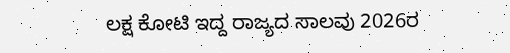ಲಕ್ಷ ಕೋಟಿ ಇದ್ದ ರಾಜ್ಯದ ಸಾಲವು 2026ರ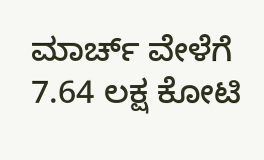ಮಾರ್ಚ್ ವೇಳೆಗೆ 7.64 ಲಕ್ಷ ಕೋಟಿ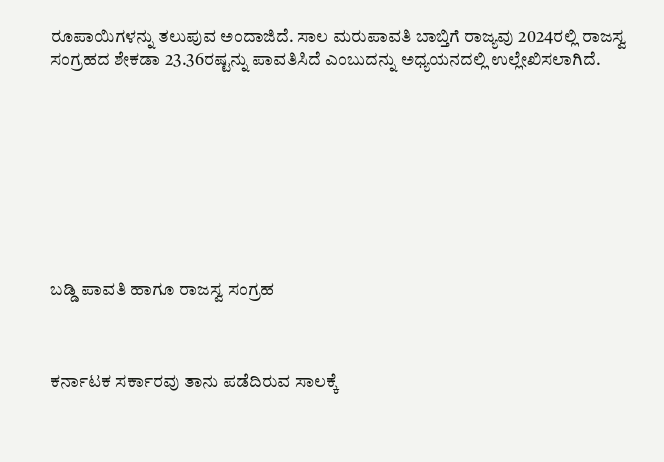ರೂಪಾಯಿಗಳನ್ನು ತಲುಪುವ ಅಂದಾಜಿದೆ. ಸಾಲ ಮರುಪಾವತಿ ಬಾಬ್ತಿಗೆ ರಾಜ್ಯವು 2024ರಲ್ಲಿ ರಾಜಸ್ವ ಸಂಗ್ರಹದ ಶೇಕಡಾ 23.36ರಷ್ಟನ್ನು ಪಾವತಿಸಿದೆ ಎಂಬುದನ್ನು ಅಧ್ಯಯನದಲ್ಲಿ ಉಲ್ಲೇಖಿಸಲಾಗಿದೆ.









ಬಡ್ಡಿ ಪಾವತಿ ಹಾಗೂ ರಾಜಸ್ವ ಸಂಗ್ರಹ



ಕರ್ನಾಟಕ ಸರ್ಕಾರವು ತಾನು ಪಡೆದಿರುವ ಸಾಲಕ್ಕೆ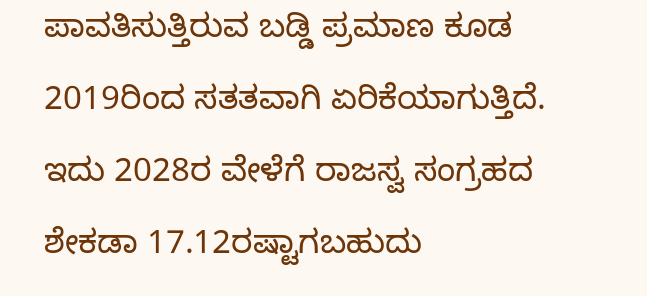ಪಾವತಿಸುತ್ತಿರುವ ಬಡ್ಡಿ ಪ್ರಮಾಣ ಕೂಡ 2019ರಿಂದ ಸತತವಾಗಿ ಏರಿಕೆಯಾಗುತ್ತಿದೆ. ಇದು 2028ರ ವೇಳೆಗೆ ರಾಜಸ್ವ ಸಂಗ್ರಹದ ಶೇಕಡಾ 17.12ರಷ್ಟಾಗಬಹುದು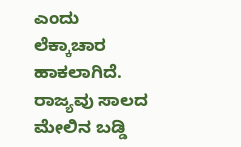ಎಂದು ಲೆಕ್ಕಾಚಾರ ಹಾಕಲಾಗಿದೆ. ರಾಜ್ಯವು ಸಾಲದ ಮೇಲಿನ ಬಡ್ಡಿ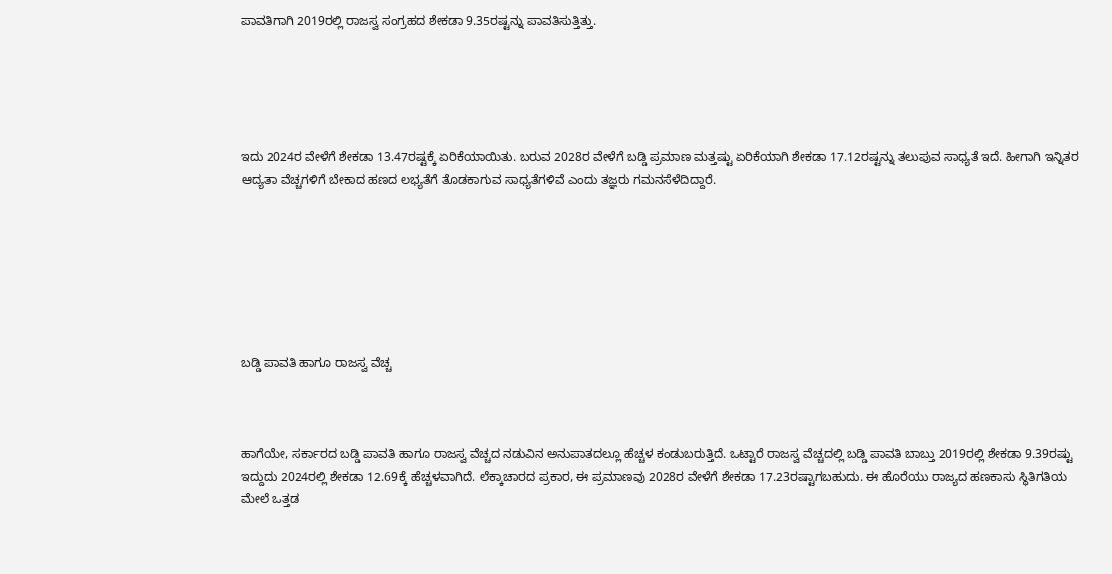ಪಾವತಿಗಾಗಿ 2019ರಲ್ಲಿ ರಾಜಸ್ವ ಸಂಗ್ರಹದ ಶೇಕಡಾ 9.35ರಷ್ಟನ್ನು ಪಾವತಿಸುತ್ತಿತ್ತು.





ಇದು 2024ರ ವೇಳೆಗೆ ಶೇಕಡಾ 13.47ರಷ್ಟಕ್ಕೆ ಏರಿಕೆಯಾಯಿತು. ಬರುವ 2028ರ ವೇಳೆಗೆ ಬಡ್ಡಿ ಪ್ರಮಾಣ ಮತ್ತಷ್ಟು ಏರಿಕೆಯಾಗಿ ಶೇಕಡಾ 17.12ರಷ್ಟನ್ನು ತಲುಪುವ ಸಾಧ್ಯತೆ ಇದೆ. ಹೀಗಾಗಿ ಇನ್ನಿತರ ಆದ್ಯತಾ ವೆಚ್ಚಗಳಿಗೆ ಬೇಕಾದ ಹಣದ ಲಭ್ಯತೆಗೆ ತೊಡಕಾಗುವ ಸಾಧ್ಯತೆಗಳಿವೆ ಎಂದು ತಜ್ಞರು ಗಮನಸೆಳೆದಿದ್ದಾರೆ.







ಬಡ್ಡಿ ಪಾವತಿ ಹಾಗೂ ರಾಜಸ್ವ ವೆಚ್ಚ



ಹಾಗೆಯೇ, ಸರ್ಕಾರದ ಬಡ್ಡಿ ಪಾವತಿ ಹಾಗೂ ರಾಜಸ್ವ ವೆಚ್ಚದ ನಡುವಿನ ಅನುಪಾತದಲ್ಲೂ ಹೆಚ್ಚಳ ಕಂಡುಬರುತ್ತಿದೆ. ಒಟ್ಟಾರೆ ರಾಜಸ್ವ ವೆಚ್ಚದಲ್ಲಿ ಬಡ್ಡಿ ಪಾವತಿ ಬಾಬ್ತು 2019ರಲ್ಲಿ ಶೇಕಡಾ 9.39ರಷ್ಟು ಇದ್ದುದು 2024ರಲ್ಲಿ ಶೇಕಡಾ 12.69ಕ್ಕೆ ಹೆಚ್ಚಳವಾಗಿದೆ. ಲೆಕ್ಕಾಚಾರದ ಪ್ರಕಾರ, ಈ ಪ್ರಮಾಣವು 2028ರ ವೇಳೆಗೆ ಶೇಕಡಾ 17.23ರಷ್ಟಾಗಬಹುದು. ಈ ಹೊರೆಯು ರಾಜ್ಯದ ಹಣಕಾಸು ಸ್ಥಿತಿಗತಿಯ ಮೇಲೆ ಒತ್ತಡ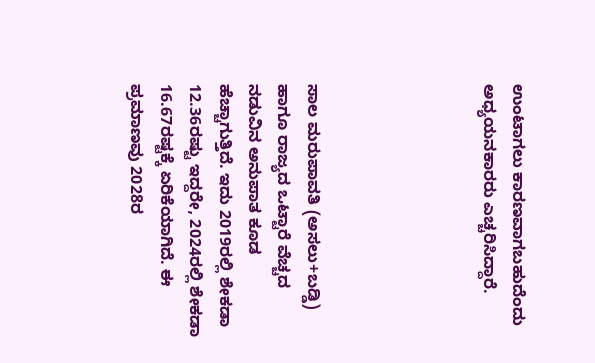ಉಂಟಾಗಲು ಕಾರಣವಾಗಬಹುದೆಂದು ಅಧ್ಯಯನಕಾರರು ಎಚ್ಚರಿಸಿದ್ದಾರೆ.





ಸಾಲ ಮರುಪಾವತಿ (ಅಸಲು+ಬಡ್ಡಿ) ಹಾಗೂ ರಾಜ್ಯದ ಒಟ್ಟಾರೆ ವೆಚ್ಚದ ನಡುವಿನ ಅನುಪಾತ ಕೂಡ ಹೆಚ್ಚಾಗುತ್ತಿದೆ. ಇದು 2019ರಲ್ಲಿ ಶೇಕಡಾ 12.36ರಷ್ಟು ಇದ್ದರೇ, 2024ರಲ್ಲಿ ಶೇಕಡಾ 16.67ರಷ್ಟಕ್ಕೆ ಏರಿಕೆಯಾಗಿದೆ. ಈ ಪ್ರಮಾಣವು 2028ರ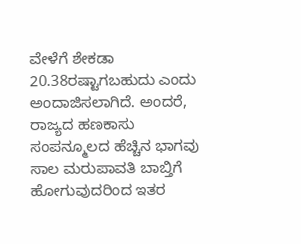ವೇಳೆಗೆ ಶೇಕಡಾ 20.38ರಷ್ಟಾಗಬಹುದು ಎಂದು ಅಂದಾಜಿಸಲಾಗಿದೆ. ಅಂದರೆ, ರಾಜ್ಯದ ಹಣಕಾಸು ಸಂಪನ್ಮೂಲದ ಹೆಚ್ಚಿನ ಭಾಗವು ಸಾಲ ಮರುಪಾವತಿ ಬಾಬ್ತಿಗೆ ಹೋಗುವುದರಿಂದ ಇತರ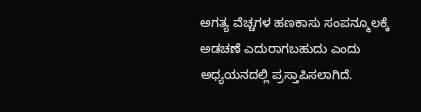ಅಗತ್ಯ ವೆಚ್ಚಗಳ ಹಣಕಾಸು ಸಂಪನ್ಮೂಲಕ್ಕೆ ಅಡಚಣೆ ಎದುರಾಗಬಹುದು ಎಂದು ಅಧ್ಯಯನದಲ್ಲಿ ಪ್ರಸ್ತಾಪಿಸಲಾಗಿದೆ.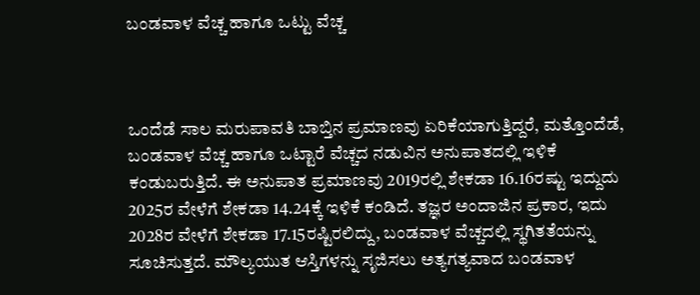ಬಂಡವಾಳ ವೆಚ್ಚ ಹಾಗೂ ಒಟ್ಟು ವೆಚ್ಚ



ಒಂದೆಡೆ ಸಾಲ ಮರುಪಾವತಿ ಬಾಬ್ತಿನ ಪ್ರಮಾಣವು ಏರಿಕೆಯಾಗುತ್ತಿದ್ದರೆ, ಮತ್ತೊಂದೆಡೆ, ಬಂಡವಾಳ ವೆಚ್ಚ ಹಾಗೂ ಒಟ್ಟಾರೆ ವೆಚ್ಚದ ನಡುವಿನ ಅನುಪಾತದಲ್ಲಿ ಇಳಿಕೆ ಕಂಡುಬರುತ್ತಿದೆ. ಈ ಅನುಪಾತ ಪ್ರಮಾಣವು 2019ರಲ್ಲಿ ಶೇಕಡಾ 16.16ರಷ್ಟು ಇದ್ದುದು 2025ರ ವೇಳೆಗೆ ಶೇಕಡಾ 14.24ಕ್ಕೆ ಇಳಿಕೆ ಕಂಡಿದೆ. ತಜ್ಞರ ಅಂದಾಜಿನ ಪ್ರಕಾರ, ಇದು 2028ರ ವೇಳೆಗೆ ಶೇಕಡಾ 17.15ರಷ್ಟಿರಲಿದ್ದು, ಬಂಡವಾಳ ವೆಚ್ಚದಲ್ಲಿ ಸ್ಥಗಿತತೆಯನ್ನು ಸೂಚಿಸುತ್ತದೆ. ಮೌಲ್ಯಯುತ ಆಸ್ತಿಗಳನ್ನು ಸೃಜಿಸಲು ಅತ್ಯಗತ್ಯವಾದ ಬಂಡವಾಳ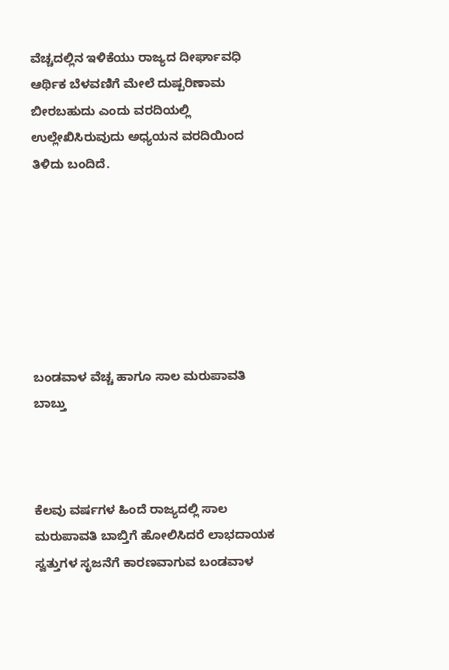ವೆಚ್ಚದಲ್ಲಿನ ಇಳಿಕೆಯು ರಾಜ್ಯದ ದೀರ್ಘಾವಧಿ ಆರ್ಥಿಕ ಬೆಳವಣಿಗೆ ಮೇಲೆ ದುಷ್ಪರಿಣಾಮ ಬೀರಬಹುದು ಎಂದು ವರದಿಯಲ್ಲಿ ಉಲ್ಲೇಖಿಸಿರುವುದು ಅಧ್ಯಯನ ವರದಿಯಿಂದ ತಿಳಿದು ಬಂದಿದೆ.







ಬಂಡವಾಳ ವೆಚ್ಚ ಹಾಗೂ ಸಾಲ ಮರುಪಾವತಿ ಬಾಬ್ತು



ಕೆಲವು ವರ್ಷಗಳ ಹಿಂದೆ ರಾಜ್ಯದಲ್ಲಿ ಸಾಲ ಮರುಪಾವತಿ ಬಾಬ್ತಿಗೆ ಹೋಲಿಸಿದರೆ ಲಾಭದಾಯಕ ಸ್ವತ್ತುಗಳ ಸೃಜನೆಗೆ ಕಾರಣವಾಗುವ ಬಂಡವಾಳ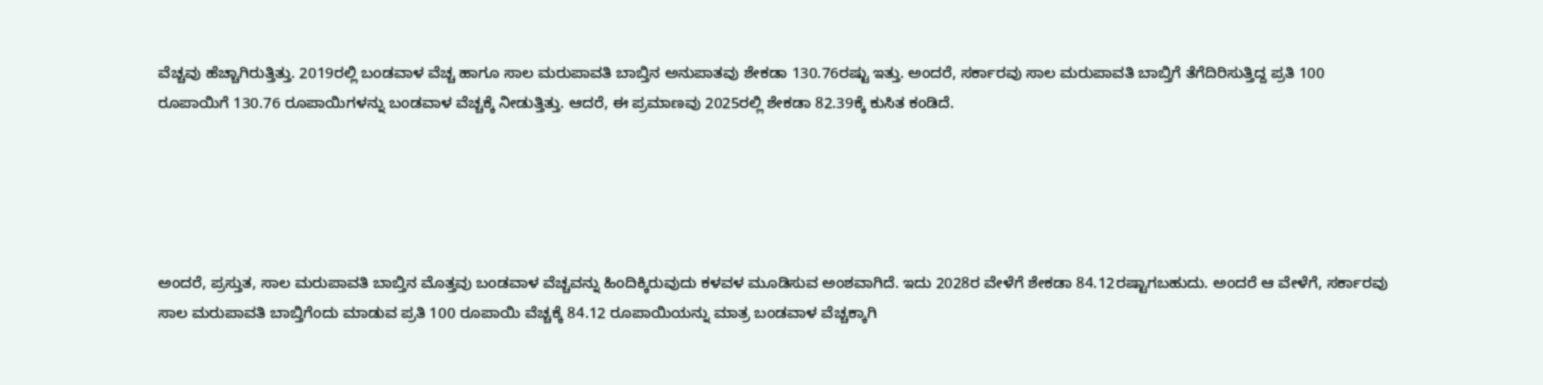ವೆಚ್ಚವು ಹೆಚ್ಚಾಗಿರುತ್ತಿತ್ತು. 2019ರಲ್ಲಿ ಬಂಡವಾಳ ವೆಚ್ಚ ಹಾಗೂ ಸಾಲ ಮರುಪಾವತಿ ಬಾಬ್ತಿನ ಅನುಪಾತವು ಶೇಕಡಾ 130.76ರಷ್ಟು ಇತ್ತು. ಅಂದರೆ, ಸರ್ಕಾರವು ಸಾಲ ಮರುಪಾವತಿ ಬಾಬ್ತಿಗೆ ತೆಗೆದಿರಿಸುತ್ತಿದ್ದ ಪ್ರತಿ 100 ರೂಪಾಯಿಗೆ 130.76 ರೂಪಾಯಿಗಳನ್ನು ಬಂಡವಾಳ ವೆಚ್ಚಕ್ಕೆ ನೀಡುತ್ತಿತ್ತು. ಆದರೆ, ಈ ಪ್ರಮಾಣವು 2025ರಲ್ಲಿ ಶೇಕಡಾ 82.39ಕ್ಕೆ ಕುಸಿತ ಕಂಡಿದೆ.





ಅಂದರೆ, ಪ್ರಸ್ತುತ, ಸಾಲ ಮರುಪಾವತಿ ಬಾಬ್ತಿನ ಮೊತ್ತವು ಬಂಡವಾಳ ವೆಚ್ಚವನ್ನು ಹಿಂದಿಕ್ಕಿರುವುದು ಕಳವಳ ಮೂಡಿಸುವ ಅಂಶವಾಗಿದೆ. ಇದು 2028ರ ವೇಳೆಗೆ ಶೇಕಡಾ 84.12ರಷ್ಟಾಗಬಹುದು. ಅಂದರೆ ಆ ವೇಳೆಗೆ, ಸರ್ಕಾರವು ಸಾಲ ಮರುಪಾವತಿ ಬಾಬ್ತಿಗೆಂದು ಮಾಡುವ ಪ್ರತಿ 100 ರೂಪಾಯಿ ವೆಚ್ಚಕ್ಕೆ 84.12 ರೂಪಾಯಿಯನ್ನು ಮಾತ್ರ ಬಂಡವಾಳ ವೆಚ್ಚಕ್ಕಾಗಿ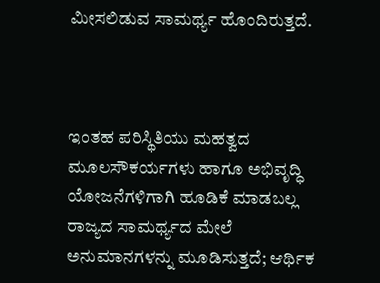ಮೀಸಲಿಡುವ ಸಾಮರ್ಥ್ಯ ಹೊಂದಿರುತ್ತದೆ.



ಇಂತಹ ಪರಿಸ್ಥಿತಿಯು ಮಹತ್ವದ ಮೂಲಸೌಕರ್ಯಗಳು ಹಾಗೂ ಅಭಿವೃದ್ಧಿ ಯೋಜನೆಗಳಿಗಾಗಿ ಹೂಡಿಕೆ ಮಾಡಬಲ್ಲ ರಾಜ್ಯದ ಸಾಮರ್ಥ್ಯದ ಮೇಲೆ ಅನುಮಾನಗಳನ್ನು ಮೂಡಿಸುತ್ತದೆ; ಆರ್ಥಿಕ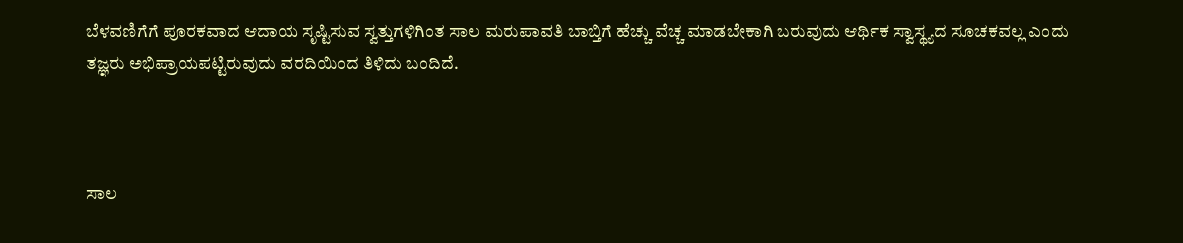ಬೆಳವಣಿಗೆಗೆ ಪೂರಕವಾದ ಆದಾಯ ಸೃಷ್ಟಿಸುವ ಸ್ವತ್ತುಗಳಿಗಿಂತ ಸಾಲ ಮರುಪಾವತಿ ಬಾಬ್ತಿಗೆ ಹೆಚ್ಚು ವೆಚ್ಚ ಮಾಡಬೇಕಾಗಿ ಬರುವುದು ಆರ್ಥಿಕ ಸ್ವಾಸ್ಥ್ಯದ ಸೂಚಕವಲ್ಲ ಎಂದು ತಜ್ಞರು ಅಭಿಪ್ರಾಯಪಟ್ಟಿರುವುದು ವರದಿಯಿಂದ ತಿಳಿದು ಬಂದಿದೆ.



ಸಾಲ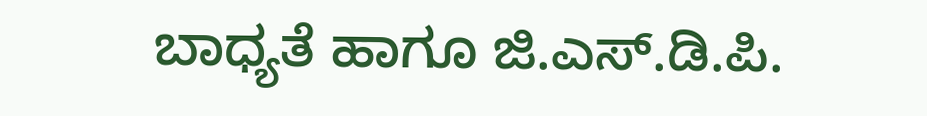ಬಾಧ್ಯತೆ ಹಾಗೂ ಜಿ.ಎಸ್.ಡಿ.ಪಿ.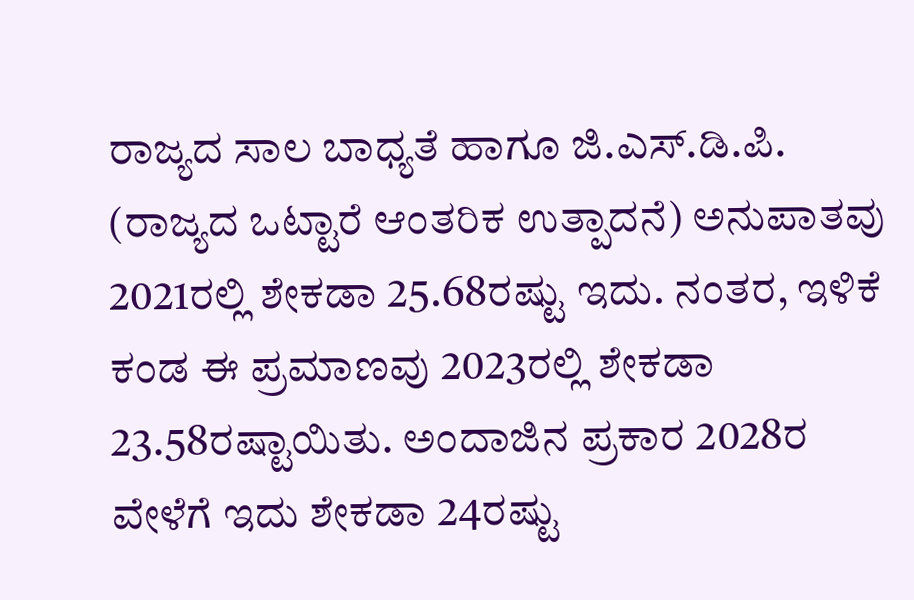ರಾಜ್ಯದ ಸಾಲ ಬಾಧ್ಯತೆ ಹಾಗೂ ಜಿ.ಎಸ್.ಡಿ.ಪಿ. (ರಾಜ್ಯದ ಒಟ್ಟಾರೆ ಆಂತರಿಕ ಉತ್ಪಾದನೆ) ಅನುಪಾತವು 2021ರಲ್ಲಿ ಶೇಕಡಾ 25.68ರಷ್ಟು ಇದು. ನಂತರ, ಇಳಿಕೆ ಕಂಡ ಈ ಪ್ರಮಾಣವು 2023ರಲ್ಲಿ ಶೇಕಡಾ 23.58ರಷ್ಟಾಯಿತು. ಅಂದಾಜಿನ ಪ್ರಕಾರ 2028ರ ವೇಳೆಗೆ ಇದು ಶೇಕಡಾ 24ರಷ್ಟು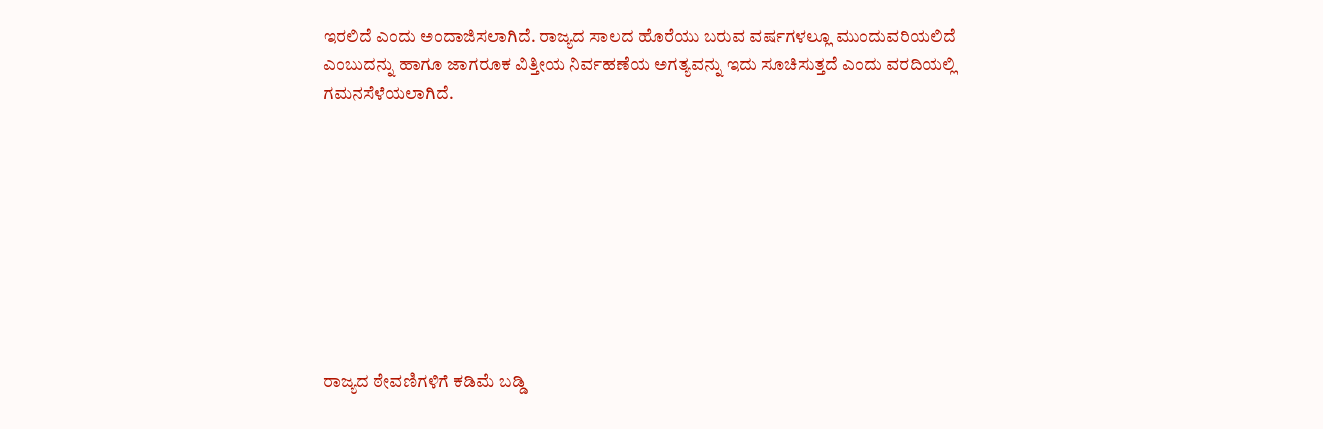ಇರಲಿದೆ ಎಂದು ಅಂದಾಜಿಸಲಾಗಿದೆ. ರಾಜ್ಯದ ಸಾಲದ ಹೊರೆಯು ಬರುವ ವರ್ಷಗಳಲ್ಲೂ ಮುಂದುವರಿಯಲಿದೆ ಎಂಬುದನ್ನು ಹಾಗೂ ಜಾಗರೂಕ ವಿತ್ತೀಯ ನಿರ್ವಹಣೆಯ ಅಗತ್ಯವನ್ನು ಇದು ಸೂಚಿಸುತ್ತದೆ ಎಂದು ವರದಿಯಲ್ಲಿ ಗಮನಸೆಳೆಯಲಾಗಿದೆ.









ರಾಜ್ಯದ ಠೇವಣಿಗಳಿಗೆ ಕಡಿಮೆ ಬಡ್ಡಿ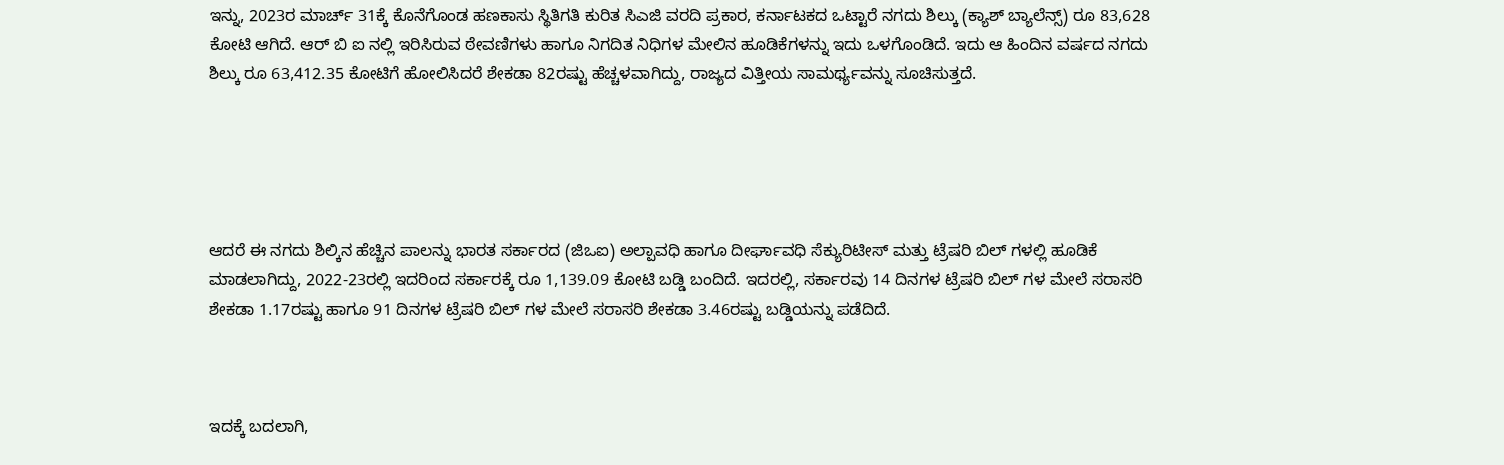ಇನ್ನು, 2023ರ ಮಾರ್ಚ್ 31ಕ್ಕೆ ಕೊನೆಗೊಂಡ ಹಣಕಾಸು ಸ್ಥಿತಿಗತಿ ಕುರಿತ ಸಿಎಜಿ ವರದಿ ಪ್ರಕಾರ, ಕರ್ನಾಟಕದ ಒಟ್ಟಾರೆ ನಗದು ಶಿಲ್ಕು (ಕ್ಯಾಶ್ ಬ್ಯಾಲೆನ್ಸ್) ರೂ 83,628 ಕೋಟಿ ಆಗಿದೆ. ಆರ್ ಬಿ ಐ ನಲ್ಲಿ ಇರಿಸಿರುವ ಠೇವಣಿಗಳು ಹಾಗೂ ನಿಗದಿತ ನಿಧಿಗಳ ಮೇಲಿನ ಹೂಡಿಕೆಗಳನ್ನು ಇದು ಒಳಗೊಂಡಿದೆ. ಇದು ಆ ಹಿಂದಿನ ವರ್ಷದ ನಗದು ಶಿಲ್ಕು ರೂ 63,412.35 ಕೋಟಿಗೆ ಹೋಲಿಸಿದರೆ ಶೇಕಡಾ 82ರಷ್ಟು ಹೆಚ್ಚಳವಾಗಿದ್ದು, ರಾಜ್ಯದ ವಿತ್ತೀಯ ಸಾಮರ್ಥ್ಯವನ್ನು ಸೂಚಿಸುತ್ತದೆ.





ಆದರೆ ಈ ನಗದು ಶಿಲ್ಕಿನ ಹೆಚ್ಚಿನ ಪಾಲನ್ನು ಭಾರತ ಸರ್ಕಾರದ (ಜಿಒಐ) ಅಲ್ಪಾವಧಿ ಹಾಗೂ ದೀರ್ಘಾವಧಿ ಸೆಕ್ಯುರಿಟೀಸ್ ಮತ್ತು ಟ್ರೆಷರಿ ಬಿಲ್ ಗಳಲ್ಲಿ ಹೂಡಿಕೆ ಮಾಡಲಾಗಿದ್ದು, 2022-23ರಲ್ಲಿ ಇದರಿಂದ ಸರ್ಕಾರಕ್ಕೆ ರೂ 1,139.09 ಕೋಟಿ ಬಡ್ಡಿ ಬಂದಿದೆ. ಇದರಲ್ಲಿ, ಸರ್ಕಾರವು 14 ದಿನಗಳ ಟ್ರೆಷರಿ ಬಿಲ್ ಗಳ ಮೇಲೆ ಸರಾಸರಿ ಶೇಕಡಾ 1.17ರಷ್ಟು ಹಾಗೂ 91 ದಿನಗಳ ಟ್ರೆಷರಿ ಬಿಲ್ ಗಳ ಮೇಲೆ ಸರಾಸರಿ ಶೇಕಡಾ 3.46ರಷ್ಟು ಬಡ್ಡಿಯನ್ನು ಪಡೆದಿದೆ.



ಇದಕ್ಕೆ ಬದಲಾಗಿ,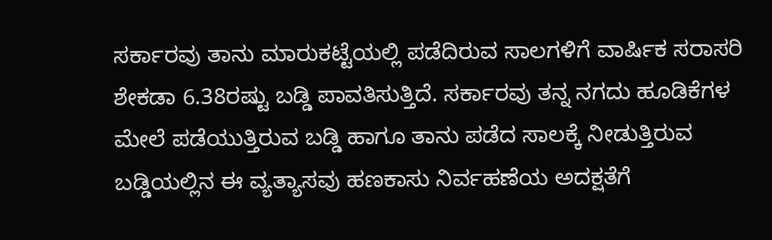ಸರ್ಕಾರವು ತಾನು ಮಾರುಕಟ್ಟೆಯಲ್ಲಿ ಪಡೆದಿರುವ ಸಾಲಗಳಿಗೆ ವಾರ್ಷಿಕ ಸರಾಸರಿ ಶೇಕಡಾ 6.38ರಷ್ಟು ಬಡ್ಡಿ ಪಾವತಿಸುತ್ತಿದೆ. ಸರ್ಕಾರವು ತನ್ನ ನಗದು ಹೂಡಿಕೆಗಳ ಮೇಲೆ ಪಡೆಯುತ್ತಿರುವ ಬಡ್ಡಿ ಹಾಗೂ ತಾನು ಪಡೆದ ಸಾಲಕ್ಕೆ ನೀಡುತ್ತಿರುವ ಬಡ್ಡಿಯಲ್ಲಿನ ಈ ವ್ಯತ್ಯಾಸವು ಹಣಕಾಸು ನಿರ್ವಹಣೆಯ ಅದಕ್ಷತೆಗೆ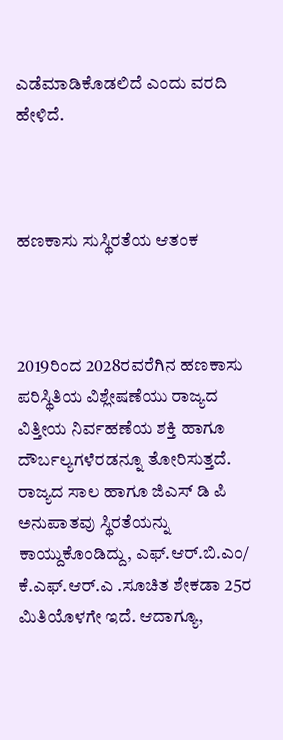ಎಡೆಮಾಡಿಕೊಡಲಿದೆ ಎಂದು ವರದಿ ಹೇಳಿದೆ.



ಹಣಕಾಸು ಸುಸ್ಥಿರತೆಯ ಆತಂಕ



2019ರಿಂದ 2028ರವರೆಗಿನ ಹಣಕಾಸು ಪರಿಸ್ಥಿತಿಯ ವಿಶ್ಲೇಷಣೆಯು ರಾಜ್ಯದ ವಿತ್ತೀಯ ನಿರ್ವಹಣೆಯ ಶಕ್ತಿ ಹಾಗೂ ದೌರ್ಬಲ್ಯಗಳೆರಡನ್ನೂ ತೋರಿಸುತ್ತದೆ. ರಾಜ್ಯದ ಸಾಲ ಹಾಗೂ ಜಿಎಸ್ ಡಿ ಪಿ ಅನುಪಾತವು ಸ್ಥಿರತೆಯನ್ನು ಕಾಯ್ದುಕೊಂಡಿದ್ದು, ಎಫ್.ಆರ್.ಬಿ.ಎಂ/ ಕೆ.ಎಫ್.ಆರ್.ಎ .ಸೂಚಿತ ಶೇಕಡಾ 25ರ ಮಿತಿಯೊಳಗೇ ಇದೆ. ಆದಾಗ್ಯೂ,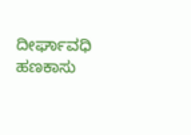ದೀರ್ಘಾವಧಿ ಹಣಕಾಸು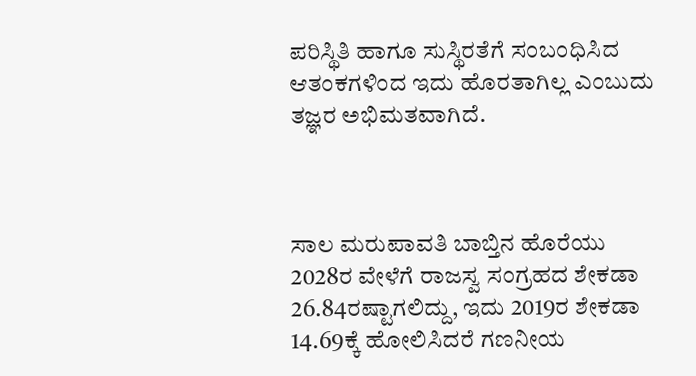ಪರಿಸ್ಥಿತಿ ಹಾಗೂ ಸುಸ್ಥಿರತೆಗೆ ಸಂಬಂಧಿಸಿದ ಆತಂಕಗಳಿಂದ ಇದು ಹೊರತಾಗಿಲ್ಲ ಎಂಬುದು ತಜ್ಞರ ಅಭಿಮತವಾಗಿದೆ.



ಸಾಲ ಮರುಪಾವತಿ ಬಾಬ್ತಿನ ಹೊರೆಯು 2028ರ ವೇಳೆಗೆ ರಾಜಸ್ವ ಸಂಗ್ರಹದ ಶೇಕಡಾ 26.84ರಷ್ಟಾಗಲಿದ್ದು, ಇದು 2019ರ ಶೇಕಡಾ 14.69ಕ್ಕೆ ಹೋಲಿಸಿದರೆ ಗಣನೀಯ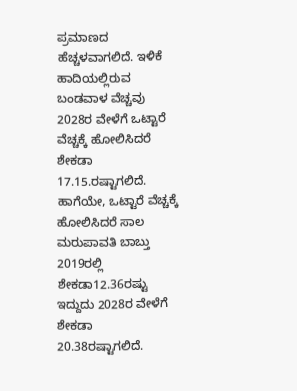ಪ್ರಮಾಣದ ಹೆಚ್ಚಳವಾಗಲಿದೆ. ಇಳಿಕೆ ಹಾದಿಯಲ್ಲಿರುವ ಬಂಡವಾಳ ವೆಚ್ಚವು 2028ರ ವೇಳೆಗೆ ಒಟ್ಟಾರೆ ವೆಚ್ಚಕ್ಕೆ ಹೋಲಿಸಿದರೆ ಶೇಕಡಾ 17.15.ರಷ್ಟಾಗಲಿದೆ. ಹಾಗೆಯೇ, ಒಟ್ಟಾರೆ ವೆಚ್ಚಕ್ಕೆ ಹೋಲಿಸಿದರೆ ಸಾಲ ಮರುಪಾವತಿ ಬಾಬ್ತು 2019ರಲ್ಲಿ ಶೇಕಡಾ12.36ರಷ್ಟು ಇದ್ದುದು 2028ರ ವೇಳೆಗೆ ಶೇಕಡಾ 20.38ರಷ್ಟಾಗಲಿದೆ.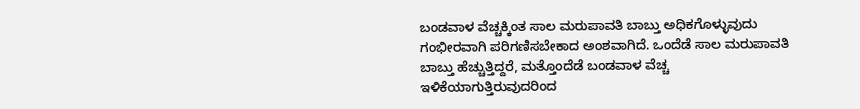ಬಂಡವಾಳ ವೆಚ್ಚಕ್ಕಿಂತ ಸಾಲ ಮರುಪಾವತಿ ಬಾಬ್ತು ಅಧಿಕಗೊಳ್ಳುವುದು ಗಂಭೀರವಾಗಿ ಪರಿಗಣಿಸಬೇಕಾದ ಅಂಶವಾಗಿದೆ. ಒಂದೆಡೆ ಸಾಲ ಮರುಪಾವತಿ ಬಾಬ್ತು ಹೆಚ್ಚುತ್ತಿದ್ದರೆ, ಮತ್ತೊಂದೆಡೆ ಬಂಡವಾಳ ವೆಚ್ಚ ಇಳಿಕೆಯಾಗುತ್ತಿರುವುದರಿಂದ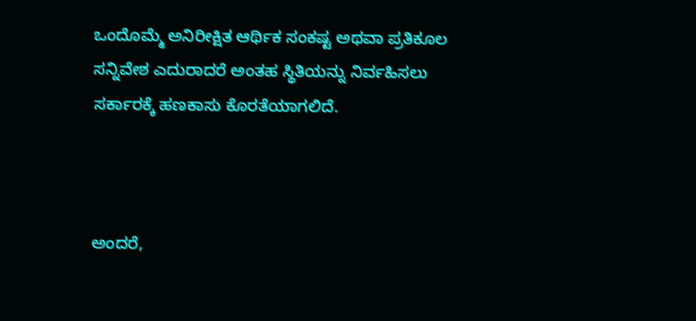ಒಂದೊಮ್ಮೆ ಅನಿರೀಕ್ಷಿತ ಆರ್ಥಿಕ ಸಂಕಷ್ಟ ಅಥವಾ ಪ್ರತಿಕೂಲ ಸನ್ನಿವೇಶ ಎದುರಾದರೆ ಅಂತಹ ಸ್ಥಿತಿಯನ್ನು ನಿರ್ವಹಿಸಲು ಸರ್ಕಾರಕ್ಕೆ ಹಣಕಾಸು ಕೊರತೆಯಾಗಲಿದೆ.



ಅಂದರೆ,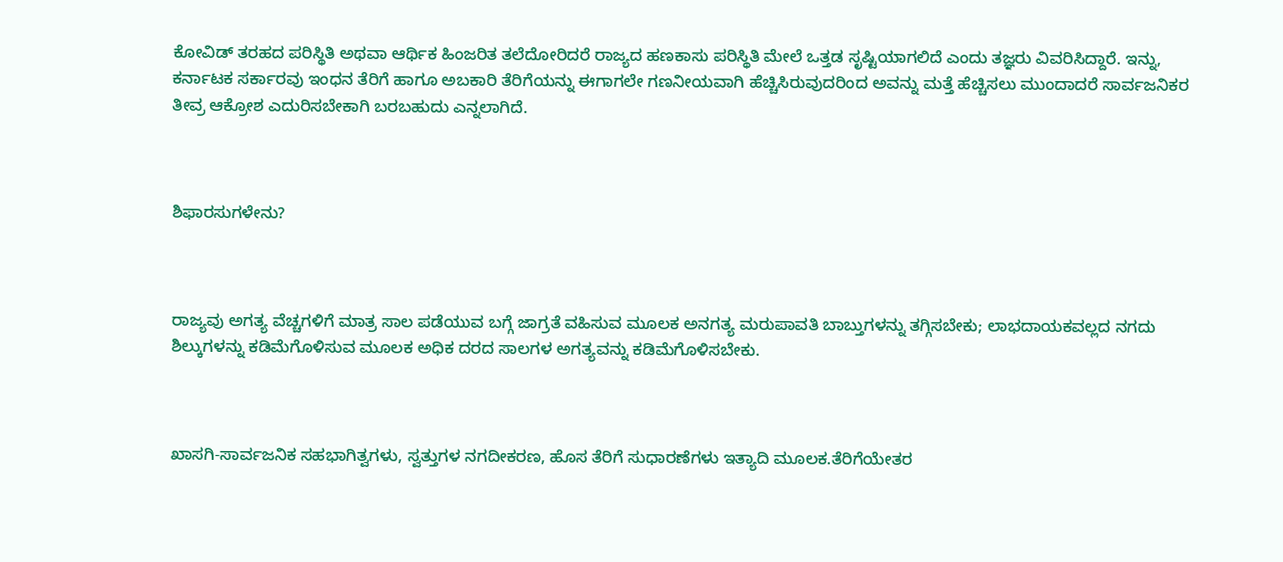ಕೋವಿಡ್ ತರಹದ ಪರಿಸ್ಥಿತಿ ಅಥವಾ ಆರ್ಥಿಕ ಹಿಂಜರಿತ ತಲೆದೋರಿದರೆ ರಾಜ್ಯದ ಹಣಕಾಸು ಪರಿಸ್ಥಿತಿ ಮೇಲೆ ಒತ್ತಡ ಸೃಷ್ಟಿಯಾಗಲಿದೆ ಎಂದು ತಜ್ಞರು ವಿವರಿಸಿದ್ದಾರೆ. ಇನ್ನು, ಕರ್ನಾಟಕ ಸರ್ಕಾರವು ಇಂಧನ ತೆರಿಗೆ ಹಾಗೂ ಅಬಕಾರಿ ತೆರಿಗೆಯನ್ನು ಈಗಾಗಲೇ ಗಣನೀಯವಾಗಿ ಹೆಚ್ಚಿಸಿರುವುದರಿಂದ ಅವನ್ನು ಮತ್ತೆ ಹೆಚ್ಚಿಸಲು ಮುಂದಾದರೆ ಸಾರ್ವಜನಿಕರ ತೀವ್ರ ಆಕ್ರೋಶ ಎದುರಿಸಬೇಕಾಗಿ ಬರಬಹುದು ಎನ್ನಲಾಗಿದೆ.



ಶಿಫಾರಸುಗಳೇನು?



ರಾಜ್ಯವು ಅಗತ್ಯ ವೆಚ್ಚಗಳಿಗೆ ಮಾತ್ರ ಸಾಲ ಪಡೆಯುವ ಬಗ್ಗೆ ಜಾಗ್ರತೆ ವಹಿಸುವ ಮೂಲಕ ಅನಗತ್ಯ ಮರುಪಾವತಿ ಬಾಬ್ತುಗಳನ್ನು ತಗ್ಗಿಸಬೇಕು; ಲಾಭದಾಯಕವಲ್ಲದ ನಗದು ಶಿಲ್ಕುಗಳನ್ನು ಕಡಿಮೆಗೊಳಿಸುವ ಮೂಲಕ ಅಧಿಕ ದರದ ಸಾಲಗಳ ಅಗತ್ಯವನ್ನು ಕಡಿಮೆಗೊಳಿಸಬೇಕು.



ಖಾಸಗಿ-ಸಾರ್ವಜನಿಕ ಸಹಭಾಗಿತ್ವಗಳು, ಸ್ವತ್ತುಗಳ ನಗದೀಕರಣ, ಹೊಸ ತೆರಿಗೆ ಸುಧಾರಣೆಗಳು ಇತ್ಯಾದಿ ಮೂಲಕ.ತೆರಿಗೆಯೇತರ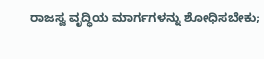ರಾಜಸ್ವ ವೃದ್ಧಿಯ ಮಾರ್ಗಗಳನ್ನು ಶೋಧಿಸಬೇಕು;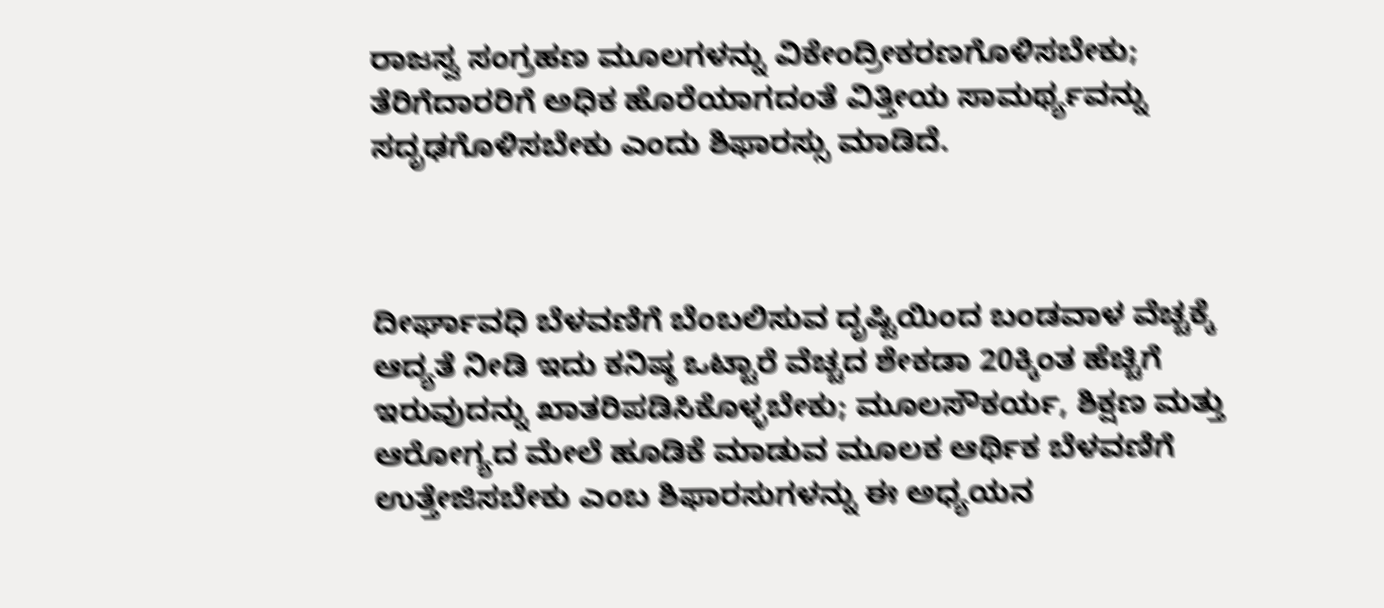ರಾಜಸ್ವ ಸಂಗ್ರಹಣ ಮೂಲಗಳನ್ನು ವಿಕೇಂದ್ರೀಕರಣಗೊಳಿಸಬೇಕು; ತೆರಿಗೆದಾರರಿಗೆ ಅಧಿಕ ಹೊರೆಯಾಗದಂತೆ ವಿತ್ತೀಯ ಸಾಮರ್ಥ್ಯವನ್ನು ಸದೃಢಗೊಳಿಸಬೇಕು ಎಂದು ಶಿಫಾರಸ್ಸು ಮಾಡಿದೆ.



ದೀರ್ಘಾವಧಿ ಬೆಳವಣಿಗೆ ಬೆಂಬಲಿಸುವ ದೃಷ್ಟಿಯಿಂದ ಬಂಡವಾಳ ವೆಚ್ಚಕ್ಕೆ ಆದ್ಯತೆ ನೀಡಿ ಇದು ಕನಿಷ್ಠ ಒಟ್ಟಾರೆ ವೆಚ್ಚದ ಶೇಕಡಾ 20ಕ್ಕಿಂತ ಹೆಚ್ಚಿಗೆ ಇರುವುದನ್ನು ಖಾತರಿಪಡಿಸಿಕೊಳ್ಳಬೇಕು; ಮೂಲಸೌಕರ್ಯ, ಶಿಕ್ಷಣ ಮತ್ತು ಆರೋಗ್ಯದ ಮೇಲೆ ಹೂಡಿಕೆ ಮಾಡುವ ಮೂಲಕ ಆರ್ಥಿಕ ಬೆಳವಣಿಗೆ ಉತ್ತೇಜಿಸಬೇಕು ಎಂಬ ಶಿಫಾರಸುಗಳನ್ನು ಈ ಅಧ್ಯಯನ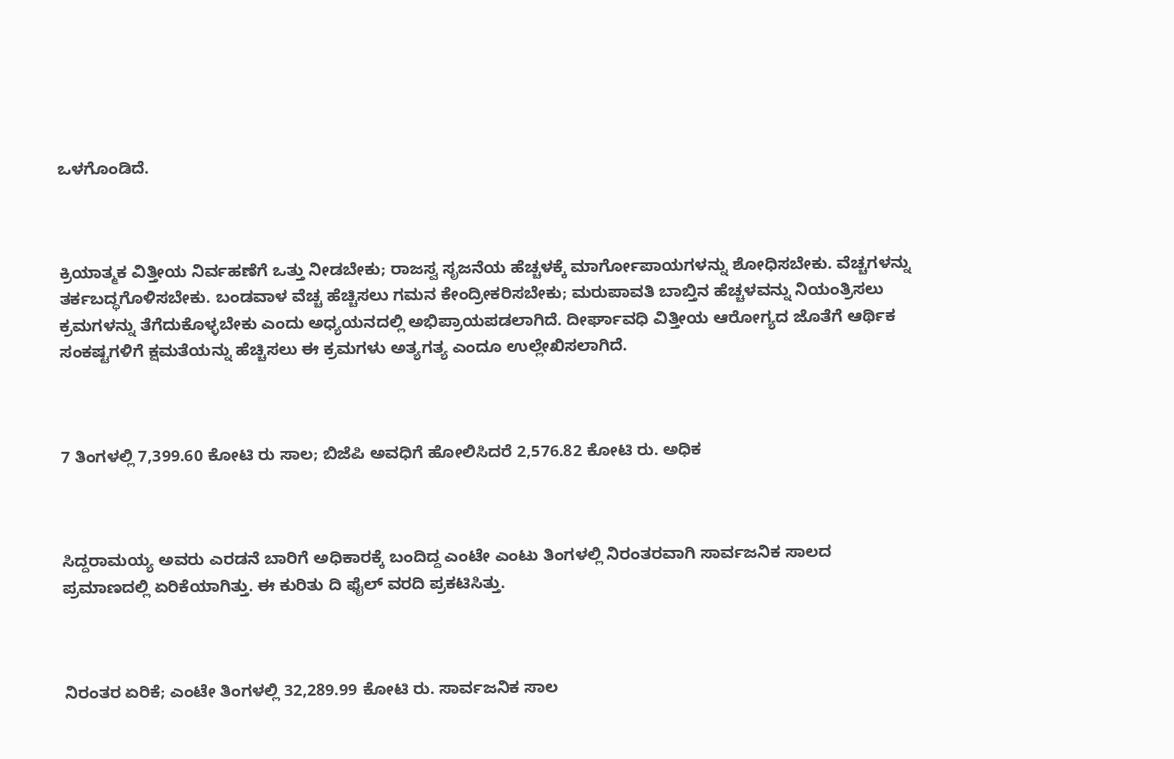ಒಳಗೊಂಡಿದೆ.



ಕ್ರಿಯಾತ್ಮಕ ವಿತ್ತೀಯ ನಿರ್ವಹಣೆಗೆ ಒತ್ತು ನೀಡಬೇಕು; ರಾಜಸ್ವ ಸೃಜನೆಯ ಹೆಚ್ಚಳಕ್ಕೆ ಮಾರ್ಗೋಪಾಯಗಳನ್ನು ಶೋಧಿಸಬೇಕು. ವೆಚ್ಚಗಳನ್ನು ತರ್ಕಬದ್ಧಗೊಳಿಸಬೇಕು. ಬಂಡವಾಳ ವೆಚ್ಚ ಹೆಚ್ಚಿಸಲು ಗಮನ ಕೇಂದ್ರೀಕರಿಸಬೇಕು; ಮರುಪಾವತಿ ಬಾಬ್ತಿನ ಹೆಚ್ಚಳವನ್ನು ನಿಯಂತ್ರಿಸಲು ಕ್ರಮಗಳನ್ನು ತೆಗೆದುಕೊಳ್ಳಬೇಕು ಎಂದು ಅಧ್ಯಯನದಲ್ಲಿ ಅಭಿಪ್ರಾಯಪಡಲಾಗಿದೆ. ದೀರ್ಘಾವಧಿ ವಿತ್ತೀಯ ಆರೋಗ್ಯದ ಜೊತೆಗೆ ಆರ್ಥಿಕ ಸಂಕಷ್ಟಗಳಿಗೆ ಕ್ಷಮತೆಯನ್ನು ಹೆಚ್ಚಿಸಲು ಈ ಕ್ರಮಗಳು ಅತ್ಯಗತ್ಯ ಎಂದೂ ಉಲ್ಲೇಖಿಸಲಾಗಿದೆ.



7 ತಿಂಗಳಲ್ಲಿ 7,399.60 ಕೋಟಿ ರು ಸಾಲ; ಬಿಜೆಪಿ ಅವಧಿಗೆ ಹೋಲಿಸಿದರೆ 2,576.82 ಕೋಟಿ ರು. ಅಧಿಕ



ಸಿದ್ದರಾಮಯ್ಯ ಅವರು ಎರಡನೆ ಬಾರಿಗೆ ಅಧಿಕಾರಕ್ಕೆ ಬಂದಿದ್ದ ಎಂಟೇ ಎಂಟು ತಿಂಗಳಲ್ಲಿ ನಿರಂತರವಾಗಿ ಸಾರ್ವಜನಿಕ ಸಾಲದ ಪ್ರಮಾಣದಲ್ಲಿ ಏರಿಕೆಯಾಗಿತ್ತು. ಈ ಕುರಿತು ದಿ ಫೈಲ್‌ ವರದಿ ಪ್ರಕಟಿಸಿತ್ತು.



ನಿರಂತರ ಏರಿಕೆ; ಎಂಟೇ ತಿಂಗಳಲ್ಲಿ 32,289.99 ಕೋಟಿ ರು. ಸಾರ್ವಜನಿಕ ಸಾಲ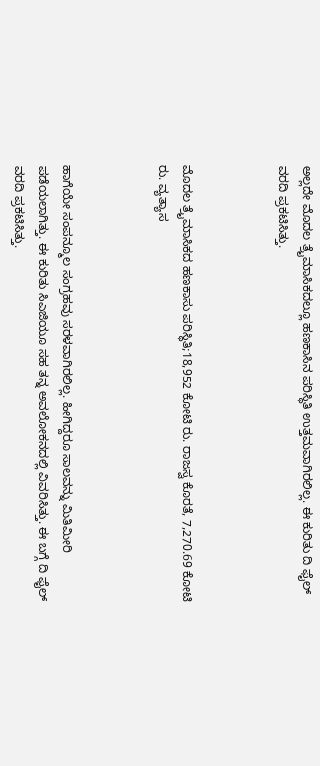ಅಲ್ಲದೇ ಮೊದಲ ತ್ರೈಮಾಸಿಕದಲ್ಲೂ ಹಣಕಾಸಿನ ಪರಿಸ್ಥಿತಿ ಉತ್ತಮವಾಗಿರಲಿಲ್ಲ. ಈ ಕುರಿತು ದಿ ಫೈಲ್ ವರದಿ ಪ್ರಕಟಿಸಿತ್ತು.



ಮೊದಲ ತ್ರೈಮಾಸಿಕದ ಹಣಕಾಸು ಪರಿಸ್ಥಿತಿ;18,952 ಕೋಟಿ ರು. ರಾಜಸ್ವ ಕೊರತೆ, 7,270.69 ಕೋಟಿ ರು. ವ್ಯತ್ಯಾಸ



ಹಾಗೆಯೇ ಸಂಪನ್ಮೂಲ ಸಂಗ್ರಹವು ಸರಳವಾಗಿರಲಿಲ್ಲ. ಹೀಗಿದ್ದರೂ ಸಾಲವನ್ನು ಮಿತಿಮೀರಿ ಪಡೆಯಲಾಗಿತ್ತು. ಈ ಕುರಿತು ಸಿಎಜಿಯೂ ಸಹ ತನ್ನ ಅವಲೋಕನದಲ್ಲಿ ವಿವರಿಸಿತ್ತು. ಈ ಬಗ್ಗೆ ದಿ ಫೈಲ್ ವರದಿ ಪ್ರಕಟಿಸಿತ್ತು.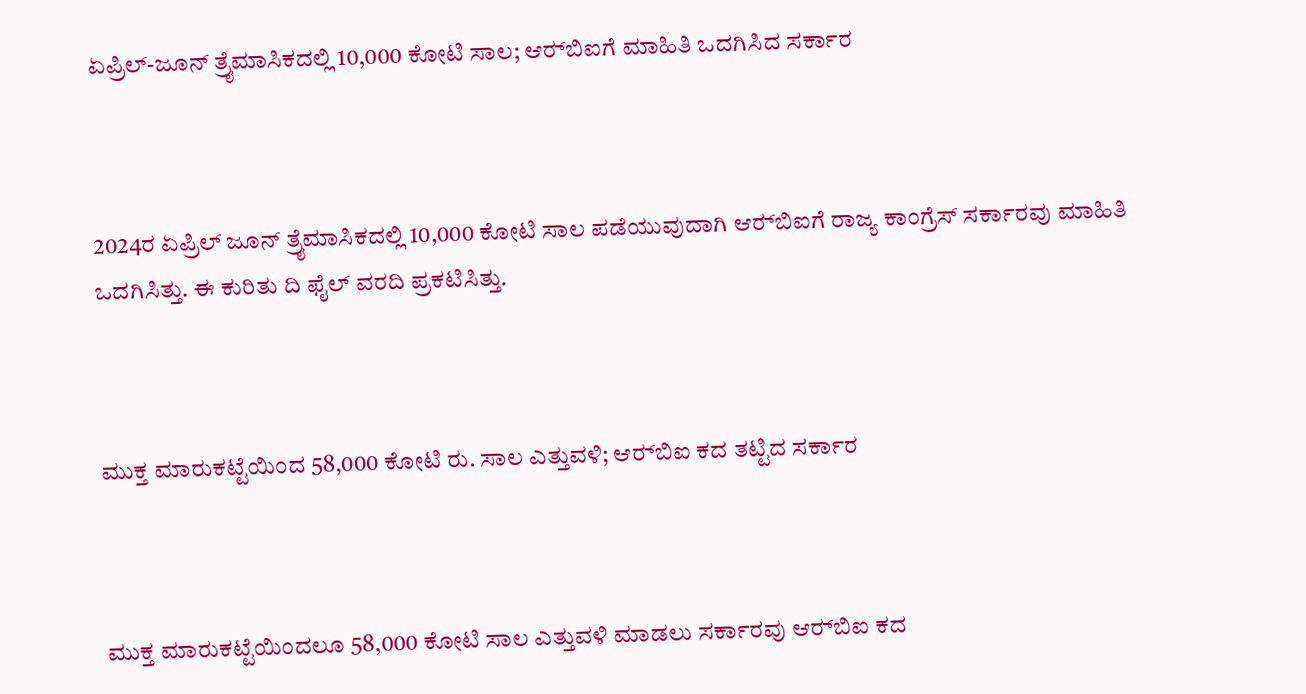ಏಪ್ರಿಲ್‌-ಜೂನ್ ತ್ರೈಮಾಸಿಕದಲ್ಲಿ 10,000 ಕೋಟಿ ಸಾಲ; ಆರ್‍‌ಬಿಐಗೆ ಮಾಹಿತಿ ಒದಗಿಸಿದ ಸರ್ಕಾರ



2024ರ ಏಪ್ರಿಲ್ ಜೂನ್ ತ್ರೈಮಾಸಿಕದಲ್ಲಿ 10,000 ಕೋಟಿ ಸಾಲ ಪಡೆಯುವುದಾಗಿ ಆರ್‍‌ಬಿಐಗೆ ರಾಜ್ಯ ಕಾಂಗ್ರೆಸ್‌ ಸರ್ಕಾರವು ಮಾಹಿತಿ ಒದಗಿಸಿತ್ತು. ಈ ಕುರಿತು ದಿ ಫೈಲ್ ವರದಿ ಪ್ರಕಟಿಸಿತ್ತು.



ಮುಕ್ತ ಮಾರುಕಟ್ಟೆಯಿಂದ 58,000 ಕೋಟಿ ರು. ಸಾಲ ಎತ್ತುವಳಿ; ಆರ್‍‌ಬಿಐ ಕದ ತಟ್ಟಿದ ಸರ್ಕಾರ



ಮುಕ್ತ ಮಾರುಕಟ್ಟೆಯಿಂದಲೂ 58,000 ಕೋಟಿ ಸಾಲ ಎತ್ತುವಳಿ ಮಾಡಲು ಸರ್ಕಾರವು ಆರ್‍‌ಬಿಐ ಕದ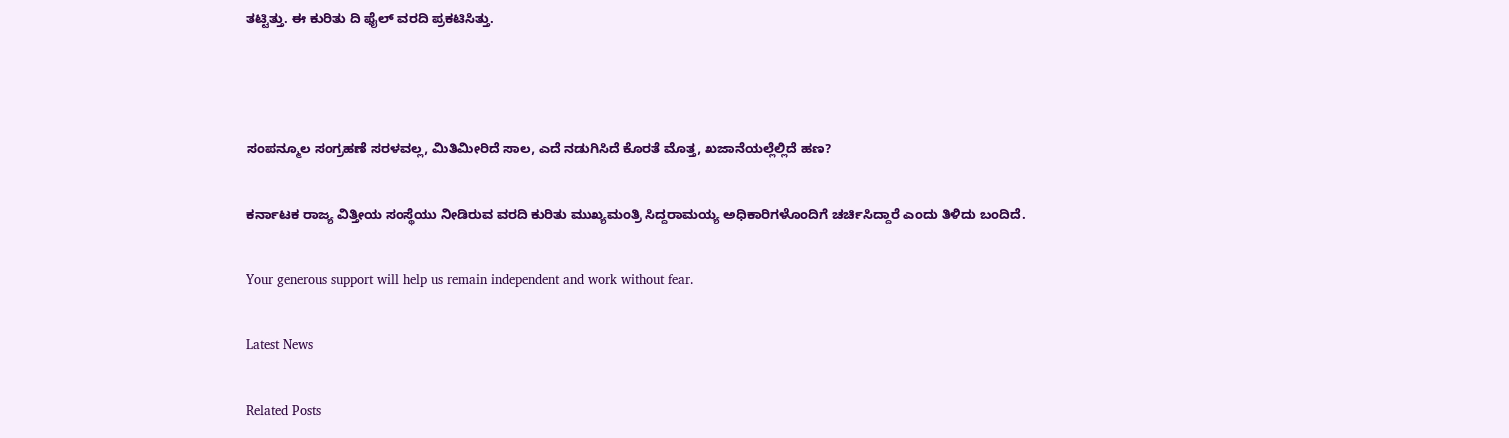ತಟ್ಟಿತ್ತು. ಈ ಕುರಿತು ದಿ ಫೈಲ್ ವರದಿ ಪ್ರಕಟಿಸಿತ್ತು.



ಸಂಪನ್ಮೂಲ ಸಂಗ್ರಹಣೆ ಸರಳವಲ್ಲ, ಮಿತಿಮೀರಿದೆ ಸಾಲ, ಎದೆ ನಡುಗಿಸಿದೆ ಕೊರತೆ ಮೊತ್ತ, ಖಜಾನೆಯಲ್ಲೆಲ್ಲಿದೆ ಹಣ?

ಕರ್ನಾಟಕ ರಾಜ್ಯ ವಿತ್ತೀಯ ಸಂಸ್ಥೆಯು ನೀಡಿರುವ ವರದಿ ಕುರಿತು ಮುಖ್ಯಮಂತ್ರಿ ಸಿದ್ದರಾಮಯ್ಯ ಅಧಿಕಾರಿಗಳೊಂದಿಗೆ ಚರ್ಚಿಸಿದ್ದಾರೆ ಎಂದು ತಿಳಿದು ಬಂದಿದೆ.

Your generous support will help us remain independent and work without fear.

Latest News

Related Posts